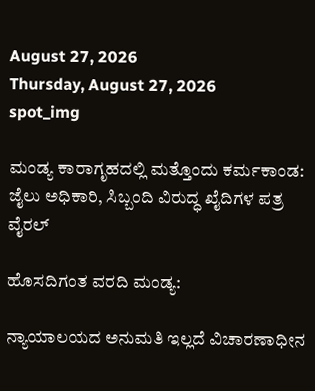August 27, 2026
Thursday, August 27, 2026
spot_img

ಮಂಡ್ಯ ಕಾರಾಗೃಹದಲ್ಲಿ ಮತ್ತೊಂದು ಕರ್ಮಕಾಂಡ: ಜೈಲು ಅಧಿಕಾರಿ, ಸಿಬ್ಬಂದಿ ವಿರುದ್ಧ ಖೈದಿಗಳ ಪತ್ರ ವೈರಲ್

ಹೊಸದಿಗಂತ ವರದಿ ಮಂಡ್ಯ:

ನ್ಯಾಯಾಲಯದ ಅನುಮತಿ ಇಲ್ಲದೆ ವಿಚಾರಣಾಧೀನ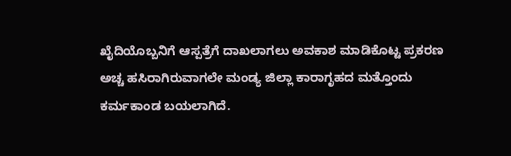ಖೈದಿಯೊಬ್ಬನಿಗೆ ಆಸ್ಪತ್ರೆಗೆ ದಾಖಲಾಗಲು ಅವಕಾಶ ಮಾಡಿಕೊಟ್ಟ ಪ್ರಕರಣ ಅಚ್ಚ ಹಸಿರಾಗಿರುವಾಗಲೇ ಮಂಡ್ಯ ಜಿಲ್ಲಾ ಕಾರಾಗೃಹದ ಮತ್ತೊಂದು ಕರ್ಮಕಾಂಡ ಬಯಲಾಗಿದೆ.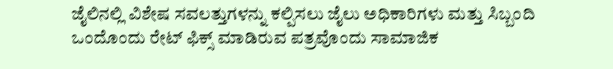ಜೈಲಿನಲ್ಲಿ ವಿಶೇಷ ಸವಲತ್ತುಗಳನ್ನು ಕಲ್ಪಿಸಲು ಜೈಲು ಅಧಿಕಾರಿಗಳು ಮತ್ತು ಸಿಬ್ಬಂದಿ ಒಂದೊಂದು ರೇಟ್ ಫಿಕ್ಸ್ ಮಾಡಿರುವ ಪತ್ರವೊಂದು ಸಾಮಾಜಿಕ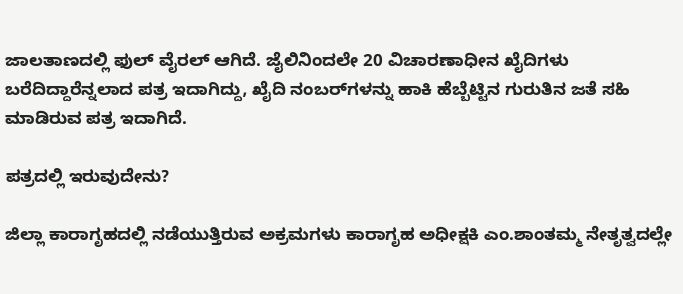ಜಾಲತಾಣದಲ್ಲಿ ಫುಲ್ ವೈರಲ್ ಆಗಿದೆ. ಜೈಲಿನಿಂದಲೇ 20 ವಿಚಾರಣಾಧೀನ ಖೈದಿಗಳು ಬರೆದಿದ್ದಾರೆನ್ನಲಾದ ಪತ್ರ ಇದಾಗಿದ್ದು, ಖೈದಿ ನಂಬರ್‌ಗಳನ್ನು ಹಾಕಿ ಹೆಬ್ಬೆಟ್ಟಿನ ಗುರುತಿನ ಜತೆ ಸಹಿ ಮಾಡಿರುವ ಪತ್ರ ಇದಾಗಿದೆ.

ಪತ್ರದಲ್ಲಿ ಇರುವುದೇನು?

ಜಿಲ್ಲಾ ಕಾರಾಗೃಹದಲ್ಲಿ ನಡೆಯುತ್ತಿರುವ ಅಕ್ರಮಗಳು ಕಾರಾಗೃಹ ಅಧೀಕ್ಷಕಿ ಎಂ.ಶಾಂತಮ್ಮ ನೇತೃತ್ವದಲ್ಲೇ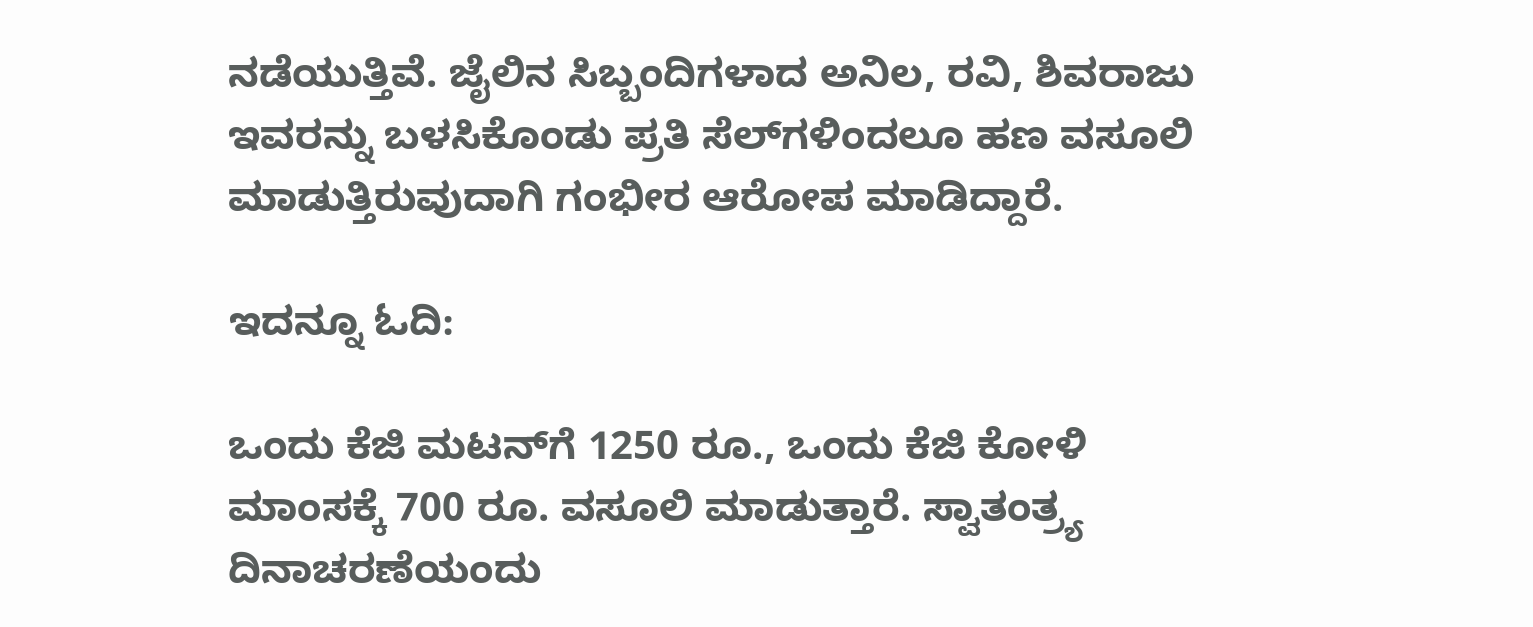ನಡೆಯುತ್ತಿವೆ. ಜೈಲಿನ ಸಿಬ್ಬಂದಿಗಳಾದ ಅನಿಲ, ರವಿ, ಶಿವರಾಜು ಇವರನ್ನು ಬಳಸಿಕೊಂಡು ಪ್ರತಿ ಸೆಲ್‌ಗಳಿಂದಲೂ ಹಣ ವಸೂಲಿ ಮಾಡುತ್ತಿರುವುದಾಗಿ ಗಂಭೀರ ಆರೋಪ ಮಾಡಿದ್ದಾರೆ.

ಇದನ್ನೂ ಓದಿ:

ಒಂದು ಕೆಜಿ ಮಟನ್‌ಗೆ 1250 ರೂ., ಒಂದು ಕೆಜಿ ಕೋಳಿ ಮಾಂಸಕ್ಕೆ 700 ರೂ. ವಸೂಲಿ ಮಾಡುತ್ತಾರೆ. ಸ್ವಾತಂತ್ರ್ಯ ದಿನಾಚರಣೆಯಂದು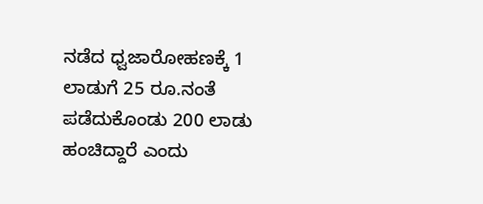ನಡೆದ ಧ್ವಜಾರೋಹಣಕ್ಕೆ 1 ಲಾಡುಗೆ 25 ರೂ.ನಂತೆ ಪಡೆದುಕೊಂಡು 200 ಲಾಡು ಹಂಚಿದ್ದಾರೆ ಎಂದು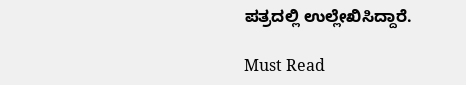ಪತ್ರದಲ್ಲಿ ಉಲ್ಲೇಖಿಸಿದ್ದಾರೆ.

Must Read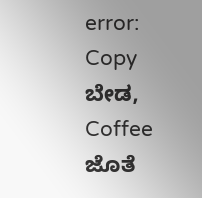error: Copy ಬೇಡ, Coffee ಜೊತೆ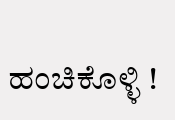ಹಂಚಿಕೊಳ್ಳಿ !